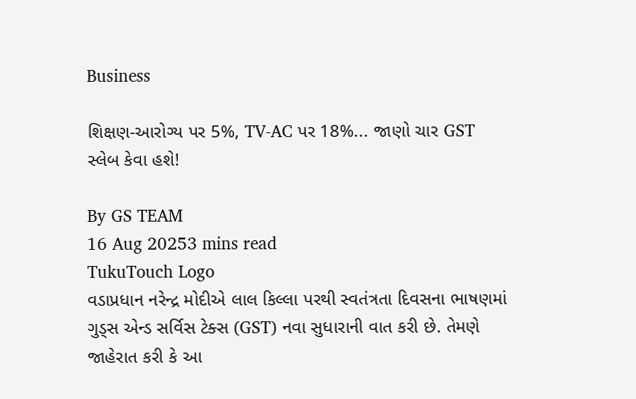Business

શિક્ષણ-આરોગ્ય પર 5%, TV-AC પર 18%... જાણો ચાર GST સ્લેબ કેવા હશે!

By GS TEAM
16 Aug 20253 mins read
TukuTouch Logo
વડાપ્રધાન નરેન્દ્ર મોદીએ લાલ કિલ્લા પરથી સ્વતંત્રતા દિવસના ભાષણમાં ગુડ્સ એન્ડ સર્વિસ ટેક્સ (GST) નવા સુધારાની વાત કરી છે. તેમણે જાહેરાત કરી કે આ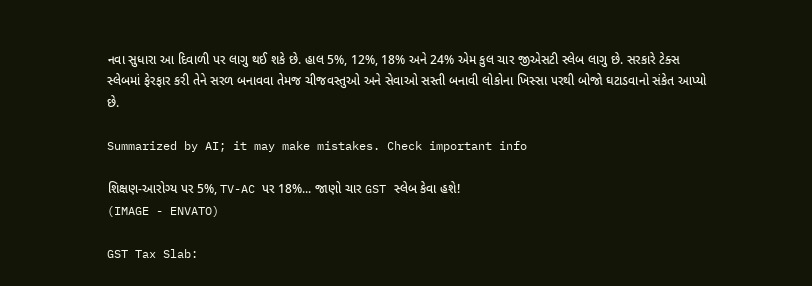નવા સુધારા આ દિવાળી પર લાગુ થઈ શકે છે. હાલ 5%, 12%, 18% અને 24% એમ કુલ ચાર જીએસટી સ્લેબ લાગુ છે. સરકારે ટેક્સ સ્લેબમાં ફેરફાર કરી તેને સરળ બનાવવા તેમજ ચીજવસ્તુઓ અને સેવાઓ સસ્તી બનાવી લોકોના ખિસ્સા પરથી બોજો ઘટાડવાનો સંકેત આપ્યો છે.

Summarized by AI; it may make mistakes. Check important info

શિક્ષણ-આરોગ્ય પર 5%, TV-AC પર 18%... જાણો ચાર GST સ્લેબ કેવા હશે!
(IMAGE - ENVATO)

GST Tax Slab: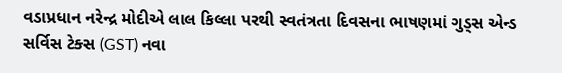વડાપ્રધાન નરેન્દ્ર મોદીએ લાલ કિલ્લા પરથી સ્વતંત્રતા દિવસના ભાષણમાં ગુડ્સ એન્ડ સર્વિસ ટેક્સ (GST) નવા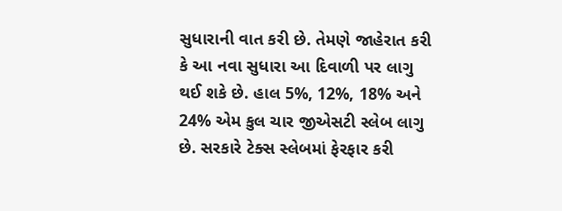સુધારાની વાત કરી છે. તેમણે જાહેરાત કરી કે આ નવા સુધારા આ દિવાળી પર લાગુ થઈ શકે છે. હાલ 5%, 12%, 18% અને 24% એમ કુલ ચાર જીએસટી સ્લેબ લાગુ છે. સરકારે ટેક્સ સ્લેબમાં ફેરફાર કરી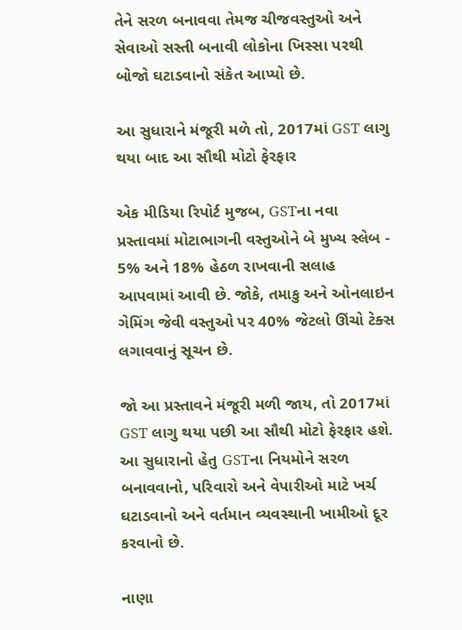તેને સરળ બનાવવા તેમજ ચીજવસ્તુઓ અને સેવાઓ સસ્તી બનાવી લોકોના ખિસ્સા પરથી બોજો ઘટાડવાનો સંકેત આપ્યો છે.

આ સુધારાને મંજૂરી મળે તો, 2017માં GST લાગુ થયા બાદ આ સૌથી મોટો ફેરફાર

એક મીડિયા રિપોર્ટ મુજબ, GSTના નવા પ્રસ્તાવમાં મોટાભાગની વસ્તુઓને બે મુખ્ય સ્લેબ - 5% અને 18% હેઠળ રાખવાની સલાહ આપવામાં આવી છે. જોકે, તમાકુ અને ઓનલાઇન ગેમિંગ જેવી વસ્તુઓ પર 40% જેટલો ઊંચો ટેક્સ લગાવવાનું સૂચન છે.

જો આ પ્રસ્તાવને મંજૂરી મળી જાય, તો 2017માં GST લાગુ થયા પછી આ સૌથી મોટો ફેરફાર હશે. આ સુધારાનો હેતુ GSTના નિયમોને સરળ બનાવવાનો, પરિવારો અને વેપારીઓ માટે ખર્ચ ઘટાડવાનો અને વર્તમાન વ્યવસ્થાની ખામીઓ દૂર કરવાનો છે.

નાણા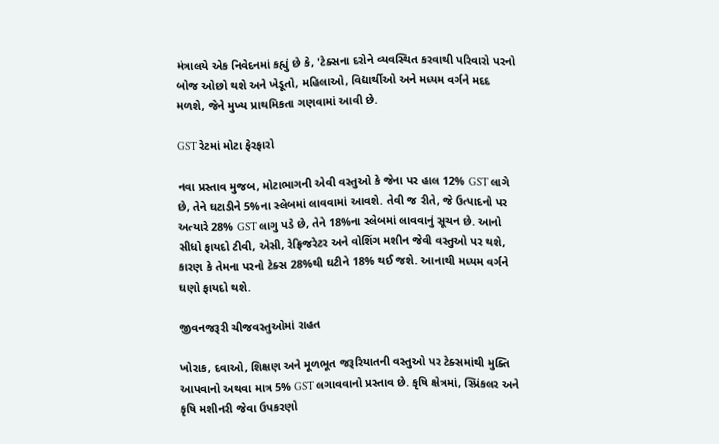મંત્રાલયે એક નિવેદનમાં કહ્યું છે કે, 'ટેક્સના દરોને વ્યવસ્થિત કરવાથી પરિવારો પરનો બોજ ઓછો થશે અને ખેડૂતો, મહિલાઓ, વિદ્યાર્થીઓ અને મધ્યમ વર્ગને મદદ મળશે, જેને મુખ્ય પ્રાથમિકતા ગણવામાં આવી છે.

GST રેટમાં મોટા ફેરફારો

નવા પ્રસ્તાવ મુજબ, મોટાભાગની એવી વસ્તુઓ કે જેના પર હાલ 12% GST લાગે છે, તેને ઘટાડીને 5%ના સ્લેબમાં લાવવામાં આવશે. તેવી જ રીતે, જે ઉત્પાદનો પર અત્યારે 28% GST લાગુ પડે છે, તેને 18%ના સ્લેબમાં લાવવાનું સૂચન છે. આનો સીધો ફાયદો ટીવી, એસી, રેફ્રિજરેટર અને વોશિંગ મશીન જેવી વસ્તુઓ પર થશે, કારણ કે તેમના પરનો ટેક્સ 28%થી ઘટીને 18% થઈ જશે. આનાથી મધ્યમ વર્ગને ઘણો ફાયદો થશે.

જીવનજરૂરી ચીજવસ્તુઓમાં રાહત

ખોરાક, દવાઓ, શિક્ષણ અને મૂળભૂત જરૂરિયાતની વસ્તુઓ પર ટેક્સમાંથી મુક્તિ આપવાનો અથવા માત્ર 5% GST લગાવવાનો પ્રસ્તાવ છે. કૃષિ ક્ષેત્રમાં, સ્પ્રિંકલર અને કૃષિ મશીનરી જેવા ઉપકરણો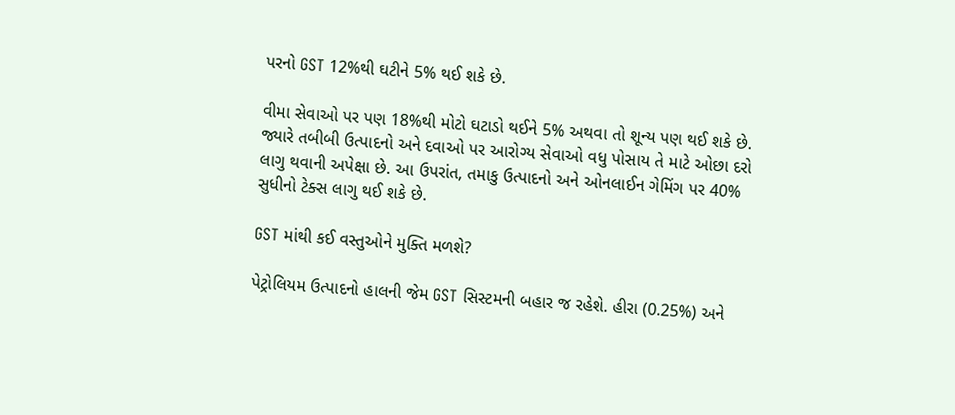પરનો GST 12%થી ઘટીને 5% થઈ શકે છે.

વીમા સેવાઓ પર પણ 18%થી મોટો ઘટાડો થઈને 5% અથવા તો શૂન્ય પણ થઈ શકે છે. જ્યારે તબીબી ઉત્પાદનો અને દવાઓ પર આરોગ્ય સેવાઓ વધુ પોસાય તે માટે ઓછા દરો લાગુ થવાની અપેક્ષા છે. આ ઉપરાંત, તમાકુ ઉત્પાદનો અને ઓનલાઈન ગેમિંગ પર 40% સુધીનો ટેક્સ લાગુ થઈ શકે છે.

GST માંથી કઈ વસ્તુઓને મુક્તિ મળશે?

પેટ્રોલિયમ ઉત્પાદનો હાલની જેમ GST સિસ્ટમની બહાર જ રહેશે. હીરા (0.25%) અને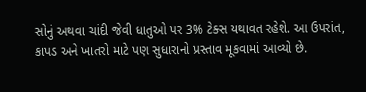સોનું અથવા ચાંદી જેવી ધાતુઓ પર 3% ટેક્સ યથાવત રહેશે. આ ઉપરાંત, કાપડ અને ખાતરો માટે પણ સુધારાનો પ્રસ્તાવ મૂકવામાં આવ્યો છે.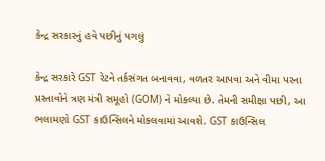કેન્દ્ર સરકારનું હવે પછીનું પગલું

કેન્દ્ર સરકારે GST રેટને તર્કસંગત બનાવવા, વળતર આપવા અને વીમા પરના પ્રસ્તાવોને ત્રણ મંત્રી સમૂહો (GOM) ને મોકલ્યા છે. તેમની સમીક્ષા પછી, આ ભલામણો GST કાઉન્સિલને મોકલવામાં આવશે. GST કાઉન્સિલ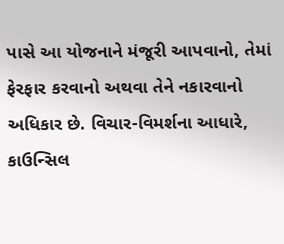પાસે આ યોજનાને મંજૂરી આપવાનો, તેમાં ફેરફાર કરવાનો અથવા તેને નકારવાનો અધિકાર છે. વિચાર-વિમર્શના આધારે, કાઉન્સિલ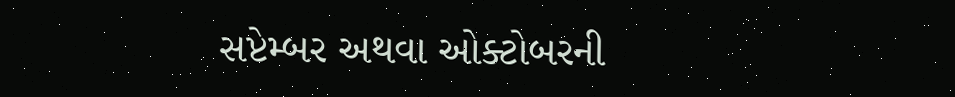સપ્ટેમ્બર અથવા ઓક્ટોબરની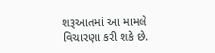શરૂઆતમાં આ મામલે વિચારણા કરી શકે છે.